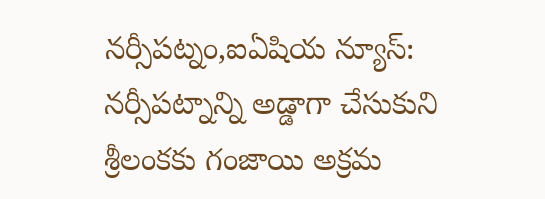నర్సీపట్నం,ఐఏషియ న్యూస్: నర్సీపట్నాన్ని అడ్డాగా చేసుకుని శ్రీలంకకు గంజాయి అక్రమ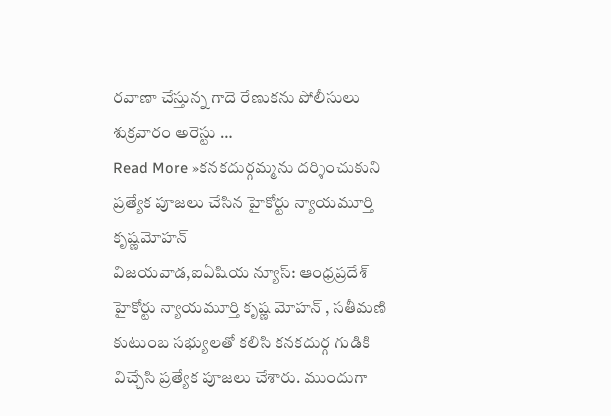రవాణా చేస్తున్న గాదె రేణుకను పోలీసులు శుక్రవారం అరెస్టు …
Read More »కనకదుర్గమ్మను దర్శించుకుని ప్రత్యేక పూజలు చేసిన హైకోర్టు న్యాయమూర్తి కృష్ణమోహన్
విజయవాడ,ఐఏషియ న్యూస్: ఆంధ్రప్రదేశ్ హైకోర్టు న్యాయమూర్తి కృష్ణ మోహన్ , సతీమణి కుటుంబ సభ్యులతో కలిసి కనకదుర్గ గుడికి విచ్చేసి ప్రత్యేక పూజలు చేశారు. ముందుగా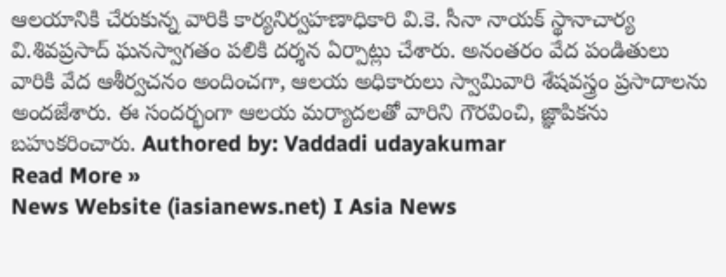ఆలయానికి చేరుకున్న వారికి కార్యనిర్వహణాధికారి వి.కె. సీనా నాయక్ స్థానాచార్య వి.శివప్రసాద్ ఘనస్వాగతం పలికి దర్శన ఏర్పాట్లు చేశారు. అనంతరం వేద పండితులు వారికి వేద ఆశీర్వచనం అందించగా, ఆలయ అధికారులు స్వామివారి శేషవస్త్రం ప్రసాదాలను అందజేశారు. ఈ సందర్భంగా ఆలయ మర్యాదలతో వారిని గౌరవించి, జ్ఞాపికను బహుకరించారు. Authored by: Vaddadi udayakumar
Read More »
News Website (iasianews.net) I Asia News